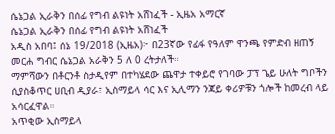ሴኔጋል ኢራቅን በሰፊ የግብ ልዩነት አሸነፈች - ኢዜአ አማርኛ
ሴኔጋል ኢራቅን በሰፊ የግብ ልዩነት አሸነፈች
አዲስ አበባ፤ ሰኔ 19/2018 (ኢዜአ)፦ በ23ኛው የፊፋ የዓለም ዋንጫ የምድብ ዘጠኝ መርሐ ግብር ሴኔጋል አራቅን 5 ለ 0 ረትታለች።
ማምሻውን በቶርንቶ ስታዲየም በተካሄደው ጨዋታ ተቀይሮ የገባው ፓፕ ጌይ ሁለት ግቦችን ሲያስቆጥር ሀቢብ ዲያራ፣ ኢስማይላ ሳር እና ኢሊማን ንጃይ ቀሪዎቹን ጎሎች ከመረብ ላይ አሳርፈዋል።
አጥቂው ኢስማይላ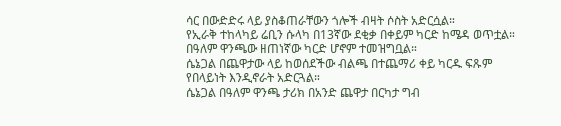ሳር በውድድሩ ላይ ያስቆጠራቸውን ጎሎች ብዛት ሶስት አድርሷል።
የኢራቅ ተከላካይ ሬቢን ሱላካ በ13ኛው ደቂቃ በቀይም ካርድ ከሜዳ ወጥቷል።
በዓለም ዋንጫው ዘጠነኛው ካርድ ሆኖም ተመዝግቧል።
ሴኔጋል በጨዋታው ላይ ከወሰደችው ብልጫ በተጨማሪ ቀይ ካርዱ ፍጹም የበላይነት እንዲኖራት አድርጓል።
ሴኔጋል በዓለም ዋንጫ ታሪክ በአንድ ጨዋታ በርካታ ግብ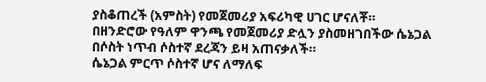ያስቆጠረች (አምስት) የመጀመሪያ አፍሪካዊ ሀገር ሆናለቾ።
በዘንድሮው የዓለም ዋንጫ የመጀመሪያ ድሏን ያስመዘገበችው ሴኔጋል በሶስት ነጥብ ሶስተኛ ደረጃን ይዛ አጠናቃለች።
ሴኔጋል ምርጥ ሶስተኛ ሆና ለማለፍ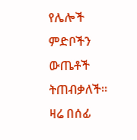የሌሎች ምድቦችን ውጤቶች ትጠብቃለች። ዛሬ በሰፊ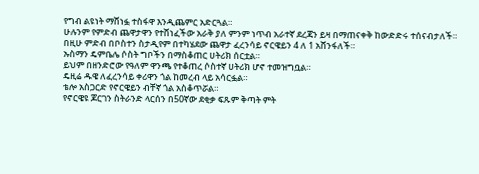የግብ ልዩነት ማሸነፏ ተስፋዋ እንዲጨምር አድርጓል።
ሁሉንም የምድብ ጨዋታዋን የተሸነፈችው አራቅ ያለ ምንም ነጥብ አራተኛ ደረጃን ይዛ በማጠናቀቅ ከውድድሩ ተሰናብታለች።
በዚሁ ምድብ በቦስተን ስታዲየም በተካሄደው ጨዋታ ፈረንሳይ ኖርዌይን 4 ለ 1 አሸንፋለች።
ኡስማን ዴምቤሌ ሶስት ግቦችን በማስቆጠር ሀትሪክ ሰርቷል።
ይህም በዘንድሮው የዓለም ዋንጫ የተቆጠረ ሶስተኛ ሀትሪክ ሆኖ ተመዝግቧል።
ዴዚሬ ዱዌ ለፈረንሳይ ቀሪዋን ጎል ከመረብ ላይ አሳርፏል።
ቴሎ አስጋርድ የኖርዌይን ብቸኛ ጎል አስቆጥሯል።
የኖርዌዩ ጆርገን ስትራንድ ላርሰን በ50ኛው ደቂቃ ፍጹም ቅጣት ምት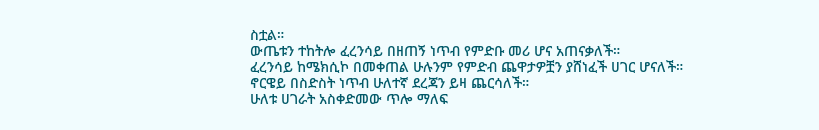ስቷል።
ውጤቱን ተከትሎ ፈረንሳይ በዘጠኝ ነጥብ የምድቡ መሪ ሆና አጠናቃለች።
ፈረንሳይ ከሜክሲኮ በመቀጠል ሁሉንም የምድብ ጨዋታዎቿን ያሸነፈች ሀገር ሆናለች።
ኖርዌይ በስድስት ነጥብ ሁለተኛ ደረጃን ይዛ ጨርሳለች።
ሁለቱ ሀገራት አስቀድመው ጥሎ ማለፍ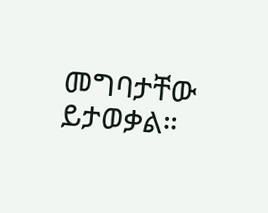መግባታቸው ይታወቃል።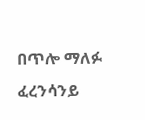በጥሎ ማለፉ ፈረንሳንይ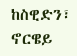ከስዊድን፣ ኖርዌይ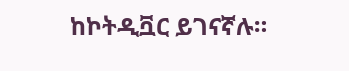ከኮትዲቯር ይገናኛሉ።